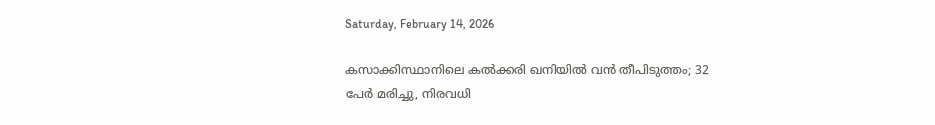Saturday, February 14, 2026

കസാക്കിസ്ഥാനിലെ കല്‍ക്കരി ഖനിയില്‍ വന്‍ തീപിടുത്തം; 32 പേര്‍ മരിച്ചു, നിരവധി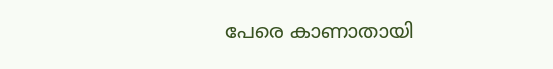പേരെ കാണാതായി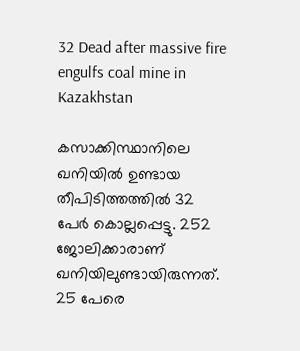32 Dead after massive fire engulfs coal mine in Kazakhstan

കസാക്കിസ്ഥാനിലെ ഖനിയില്‍ ഉണ്ടായ തീപിടിത്തത്തില്‍ 32 പേര്‍ കൊല്ലപ്പെട്ടു. 252 ജോലിക്കാരാണ് ഖനിയിലുണ്ടായിരുന്നത്. 25 പേരെ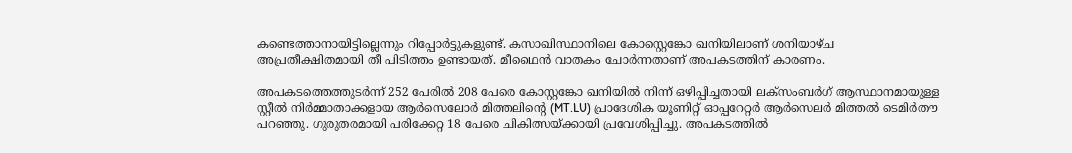കണ്ടെത്താനായിട്ടില്ലെന്നും റിപ്പോര്‍ട്ടുകളുണ്ട്. കസാഖിസ്ഥാനിലെ കോസ്റ്റെങ്കോ ഖനിയിലാണ് ശനിയാഴ്ച അപ്രതീക്ഷിതമായി തീ പിടിത്തം ഉണ്ടായത്. മീഥൈന്‍ വാതകം ചോര്‍ന്നതാണ് അപകടത്തിന് കാരണം.

അപകടത്തെത്തുടര്‍ന്ന് 252 പേരില്‍ 208 പേരെ കോസ്റ്റങ്കോ ഖനിയില്‍ നിന്ന് ഒഴിപ്പിച്ചതായി ലക്‌സംബര്‍ഗ് ആസ്ഥാനമായുള്ള സ്റ്റീല്‍ നിര്‍മ്മാതാക്കളായ ആര്‍സെലോര്‍ മിത്തലിന്റെ (MT.LU) പ്രാദേശിക യൂണിറ്റ് ഓപ്പറേറ്റര്‍ ആര്‍സെലര്‍ മിത്തല്‍ ടെമിര്‍തൗ പറഞ്ഞു. ഗുരുതരമായി പരിക്കേറ്റ 18 പേരെ ചികിത്സയ്ക്കായി പ്രവേശിപ്പിച്ചു. അപകടത്തില്‍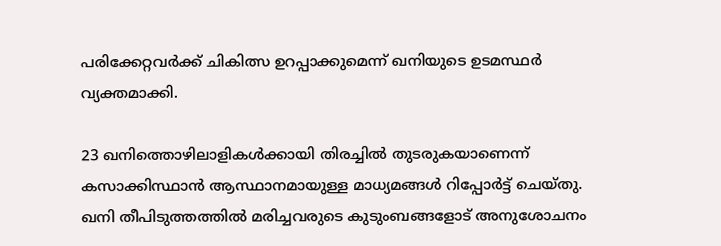പരിക്കേറ്റവര്‍ക്ക് ചികിത്സ ഉറപ്പാക്കുമെന്ന് ഖനിയുടെ ഉടമസ്ഥര്‍ വ്യക്തമാക്കി.

23 ഖനിത്തൊഴിലാളികള്‍ക്കായി തിരച്ചില്‍ തുടരുകയാണെന്ന് കസാക്കിസ്ഥാന്‍ ആസ്ഥാനമായുള്ള മാധ്യമങ്ങള്‍ റിപ്പോര്‍ട്ട് ചെയ്തു. ഖനി തീപിടുത്തത്തില്‍ മരിച്ചവരുടെ കുടുംബങ്ങളോട് അനുശോചനം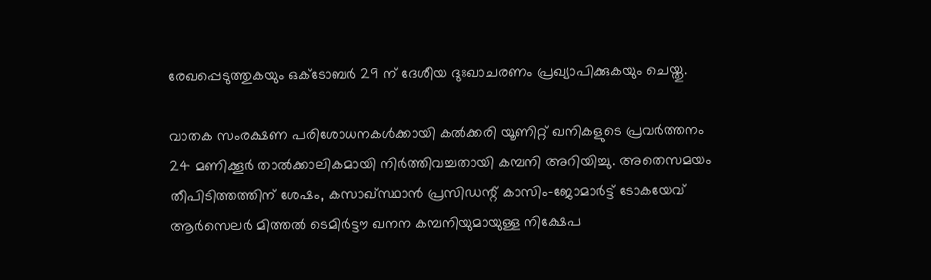രേഖപ്പെടുത്തുകയും ഒക്ടോബര്‍ 29 ന് ദേശീയ ദുഃഖാചരണം പ്രഖ്യാപിക്കുകയും ചെയ്തു.

വാതക സംരക്ഷണ പരിശോധനകള്‍ക്കായി കല്‍ക്കരി യൂണിറ്റ് ഖനികളുടെ പ്രവര്‍ത്തനം 24 മണിക്കൂര്‍ താല്‍ക്കാലികമായി നിര്‍ത്തിവച്ചതായി കമ്പനി അറിയിച്ചു. അതെസമയം തീപിടിത്തത്തിന് ശേഷം, കസാഖ്സ്ഥാന്‍ പ്രസിഡന്റ് കാസിം-ജോമാര്‍ട്ട് ടോകയേവ് ആര്‍സെലര്‍ മിത്തല്‍ ടെമിര്‍ട്ടൗ ഖനന കമ്പനിയുമായുള്ള നിക്ഷേപ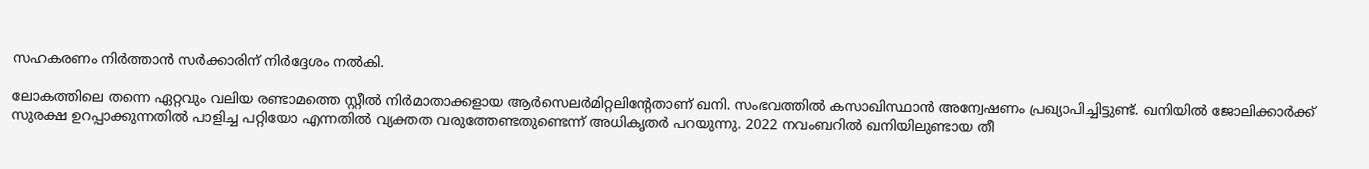സഹകരണം നിര്‍ത്താന്‍ സര്‍ക്കാരിന് നിര്‍ദ്ദേശം നല്‍കി.

ലോകത്തിലെ തന്നെ ഏറ്റവും വലിയ രണ്ടാമത്തെ സ്റ്റീല്‍ നിര്‍മാതാക്കളായ ആര്‍സെലര്‍മിറ്റലിന്റേതാണ് ഖനി. സംഭവത്തില്‍ കസാഖിസ്ഥാന്‍ അന്വേഷണം പ്രഖ്യാപിച്ചിട്ടുണ്ട്. ഖനിയില്‍ ജോലിക്കാര്‍ക്ക് സുരക്ഷ ഉറപ്പാക്കുന്നതില്‍ പാളിച്ച പറ്റിയോ എന്നതില്‍ വ്യക്തത വരുത്തേണ്ടതുണ്ടെന്ന് അധികൃതര്‍ പറയുന്നു. 2022 നവംബറില്‍ ഖനിയിലുണ്ടായ തീ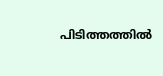പിടിത്തത്തില്‍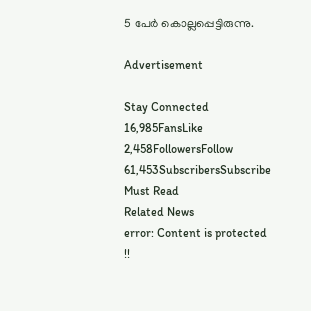5 പേര്‍ കൊല്ലപ്പെട്ടിരുന്നു.

Advertisement

Stay Connected
16,985FansLike
2,458FollowersFollow
61,453SubscribersSubscribe
Must Read
Related News
error: Content is protected !!